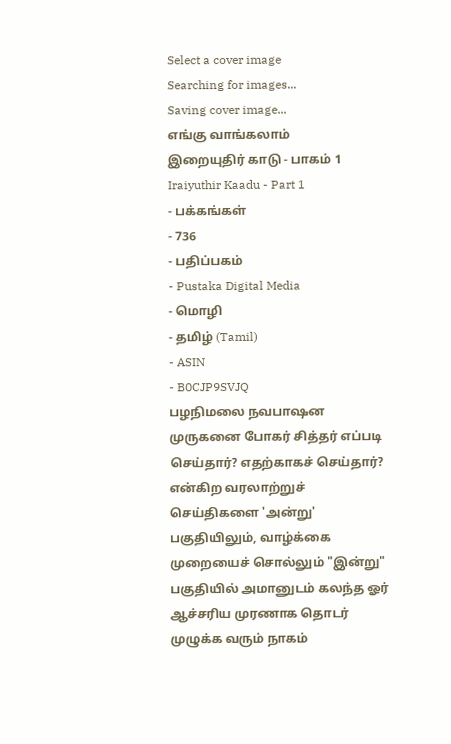Select a cover image
Searching for images...
Saving cover image...
எங்கு வாங்கலாம்
இறையுதிர் காடு - பாகம் 1
Iraiyuthir Kaadu - Part 1
- பக்கங்கள்
- 736
- பதிப்பகம்
- Pustaka Digital Media
- மொழி
- தமிழ் (Tamil)
- ASIN
- B0CJP9SVJQ
பழநிமலை நவபாஷன முருகனை போகர் சித்தர் எப்படி செய்தார்? எதற்காகச் செய்தார்? என்கிற வரலாற்றுச் செய்திகளை 'அன்று' பகுதியிலும், வாழ்க்கை முறையைச் சொல்லும் "இன்று" பகுதியில் அமானுடம் கலந்த ஓர் ஆச்சரிய முரணாக தொடர் முழுக்க வரும் நாகம்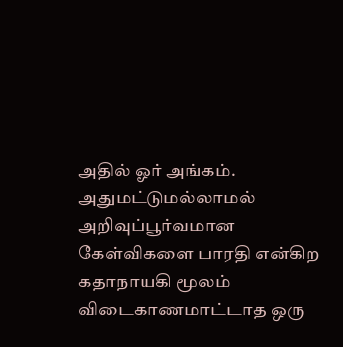அதில் ஓர் அங்கம். அதுமட்டுமல்லாமல் அறிவுப்பூர்வமான கேள்விகளை பாரதி என்கிற கதாநாயகி மூலம் விடைகாணமாட்டாத ஒரு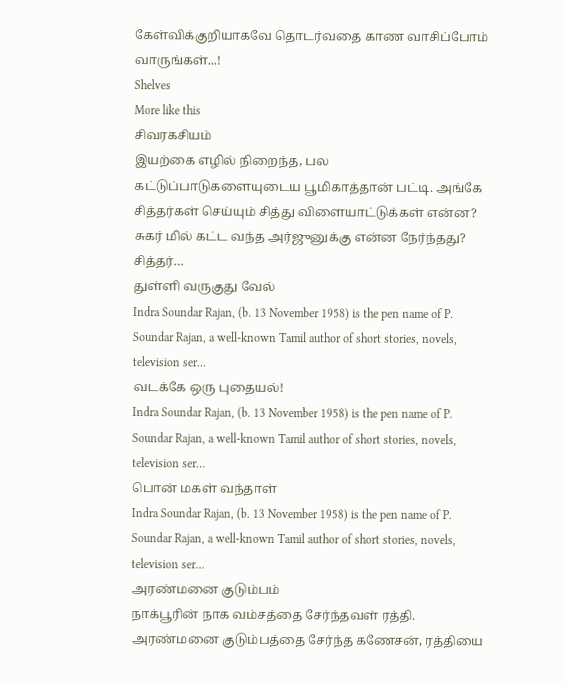கேள்விக்குறியாகவே தொடர்வதை காண வாசிப்போம் வாருங்கள்...!
Shelves
More like this
சிவரகசியம்
இயற்கை எழில் நிறைந்த, பல கட்டுப்பாடுகளையுடைய பூமிகாத்தான் பட்டி. அங்கே சித்தர்கள் செய்யும் சித்து விளையாட்டுக்கள் என்ன? சுகர் மில் கட்ட வந்த அர்ஜுனுக்கு ௭ன்ன நேர்ந்தது? சித்தர்…
துள்ளி வருகுது வேல்
Indra Soundar Rajan, (b. 13 November 1958) is the pen name of P. Soundar Rajan, a well-known Tamil author of short stories, novels, television ser…
வடக்கே ஒரு புதையல்!
Indra Soundar Rajan, (b. 13 November 1958) is the pen name of P. Soundar Rajan, a well-known Tamil author of short stories, novels, television ser…
பொன் மகள் வந்தாள்
Indra Soundar Rajan, (b. 13 November 1958) is the pen name of P. Soundar Rajan, a well-known Tamil author of short stories, novels, television ser…
அரண்மனை குடும்பம்
நாக்பூரின் நாக வம்சத்தை சேர்ந்தவள் ரத்தி. அரண்மனை குடும்பத்தை சேர்ந்த கணேசன், ரத்தியை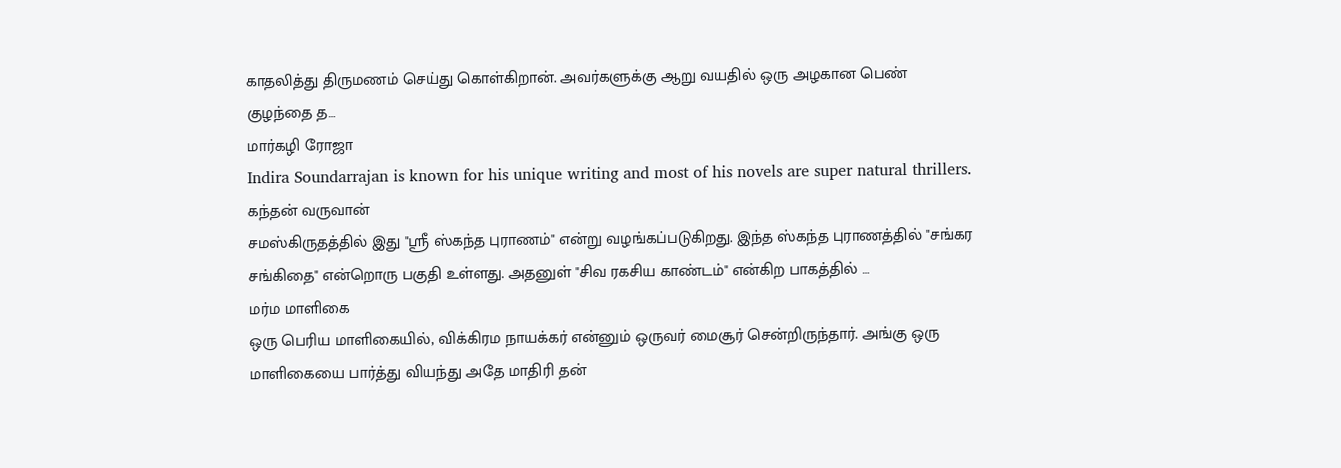காதலித்து திருமணம் செய்து கொள்கிறான். அவர்களுக்கு ஆறு வயதில் ஒரு அழகான பெண் குழந்தை த…
மார்கழி ரோஜா
Indira Soundarrajan is known for his unique writing and most of his novels are super natural thrillers.
கந்தன் வருவான்
சமஸ்கிருதத்தில் இது "ஸ்ரீ ஸ்கந்த புராணம்" என்று வழங்கப்படுகிறது. இந்த ஸ்கந்த புராணத்தில் "சங்கர சங்கிதை" என்றொரு பகுதி உள்ளது. அதனுள் "சிவ ரகசிய காண்டம்" என்கிற பாகத்தில் …
மர்ம மாளிகை
ஒரு பெரிய மாளிகையில், விக்கிரம நாயக்கர் என்னும் ஒருவர் மைசூர் சென்றிருந்தார். அங்கு ஒரு மாளிகையை பார்த்து வியந்து அதே மாதிரி தன்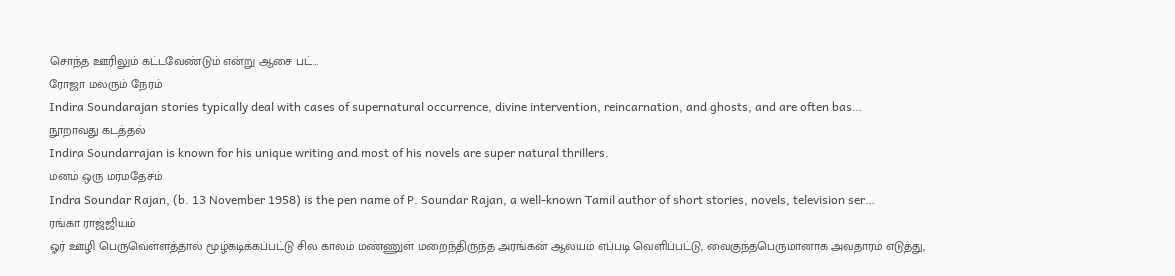சொந்த ஊரிலும் கட்டவேண்டும் என்று ஆசை பட்…
ரோஜா மலரும் நேரம்
Indira Soundarajan stories typically deal with cases of supernatural occurrence, divine intervention, reincarnation, and ghosts, and are often bas…
நூறாவது கடத்தல்
Indira Soundarrajan is known for his unique writing and most of his novels are super natural thrillers.
மனம் ஒரு மர்மதேசம்
Indra Soundar Rajan, (b. 13 November 1958) is the pen name of P. Soundar Rajan, a well-known Tamil author of short stories, novels, television ser…
ரங்கா ராஜ்ஜியம்
ஓர் ஊழி பெருவெள்ளத்தால் மூழ்கடிக்கப்பட்டு சில காலம் மண்ணுள் மறைந்திருந்த அரங்கன் ஆலயம் எப்படி வெளிப்பட்டு, வைகுந்தபெருமானாக அவதாரம் எடுத்து,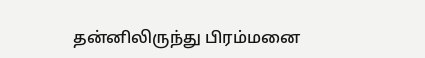தன்னிலிருந்து பிரம்மனை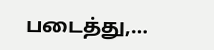படைத்து,…